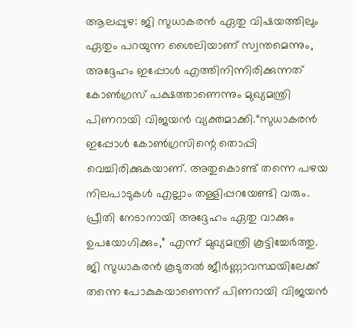ആലപ്പുഴ: ജി സുധാകരൻ ഏതു വിഷയത്തിലും ഏതും പറയുന്ന ശൈലിയാണ് സ്വന്തമെന്നും, അദ്ദേഹം ഇപ്പോൾ എത്തിനിന്നിരിക്കുന്നത് കോൺഗ്രസ് പക്ഷത്താണെന്നും മുഖ്യമന്ത്രി പിണറായി വിജയൻ വ്യക്തമാക്കി.“സുധാകരൻ ഇപ്പോൾ കോൺഗ്രസിന്റെ തൊപ്പി വെച്ചിരിക്കുകയാണ്. അതുകൊണ്ട് തന്നെ പഴയ നിലപാടുകൾ എല്ലാം തള്ളിപ്പറയേണ്ടി വരും. പ്രീതി നേടാനായി അദ്ദേഹം ഏതു വാക്കും ഉപയോഗിക്കും,” എന്ന് മുഖ്യമന്ത്രി കൂട്ടിച്ചേർത്തു.
ജി സുധാകരൻ കൂടുതൽ ജീർണ്ണാവസ്ഥയിലേക്ക് തന്നെ പോകുകയാണെന്ന് പിണറായി വിജയൻ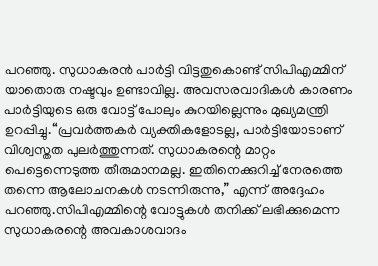പറഞ്ഞു. സുധാകരൻ പാർട്ടി വിട്ടതുകൊണ്ട് സിപിഎമ്മിന് യാതൊരു നഷ്ടവും ഉണ്ടാവില്ല. അവസരവാദികൾ കാരണം പാർട്ടിയുടെ ഒരു വോട്ട് പോലും കുറയില്ലെന്നും മുഖ്യമന്ത്രി ഉറപ്പിച്ചു.“പ്രവർത്തകർ വ്യക്തികളോടല്ല, പാർട്ടിയോടാണ് വിശ്വസ്തത പുലർത്തുന്നത്. സുധാകരന്റെ മാറ്റം പെട്ടെന്നെടുത്ത തീരുമാനമല്ല. ഇതിനെക്കുറിച്ച് നേരത്തെ തന്നെ ആലോചനകൾ നടന്നിരുന്നു,” എന്ന് അദ്ദേഹം പറഞ്ഞു.സിപിഎമ്മിന്റെ വോട്ടുകൾ തനിക്ക് ലഭിക്കുമെന്ന സുധാകരന്റെ അവകാശവാദം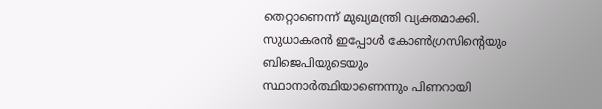തെറ്റാണെന്ന് മുഖ്യമന്ത്രി വ്യക്തമാക്കി. സുധാകരൻ ഇപ്പോൾ കോൺഗ്രസിന്റെയും ബിജെപിയുടെയും സ്ഥാനാർത്ഥിയാണെന്നും പിണറായി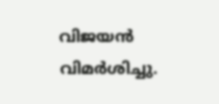വിജയൻ വിമർശിച്ചു.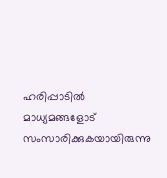ഹരിപ്പാടിൽ മാധ്യമങ്ങളോട് സംസാരിക്കുകയായിരുന്നു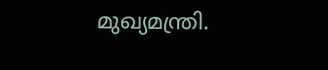മുഖ്യമന്ത്രി.